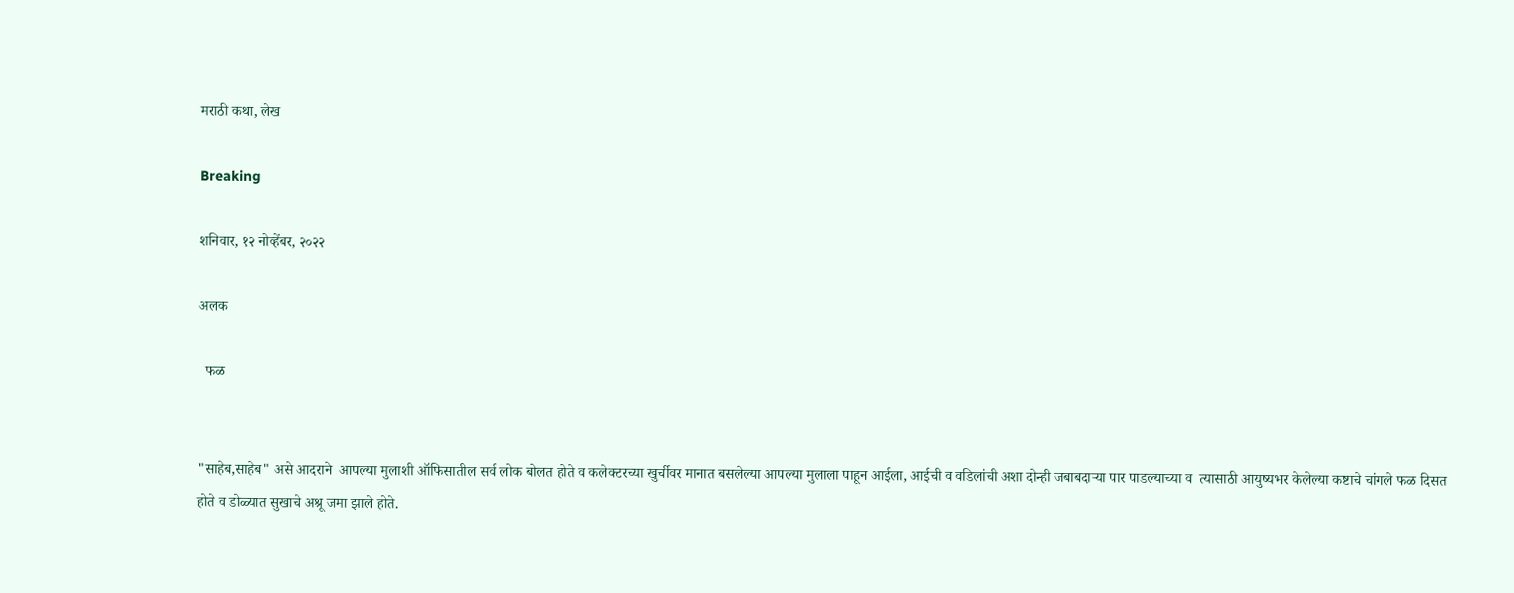मराठी कथा, लेख

Breaking

शनिवार, १२ नोव्हेंबर, २०२२

अलक

  फळ


"साहेब,साहेब" असे आदराने  आपल्या मुलाशी ऑफिसातील सर्व लोक बोलत होते व कलेक्टरच्या खुर्चीवर मानात बसलेल्या आपल्या मुलाला पाहून आईला, आईची व वडिलांची अशा दोन्ही जबाबदाऱ्या पार पाडल्याच्या व  त्यासाठी आयुष्यभर केलेल्या कष्टाचे चांगले फळ दिसत होते व डोळ्यात सुखाचे अश्रू जमा झाले होते.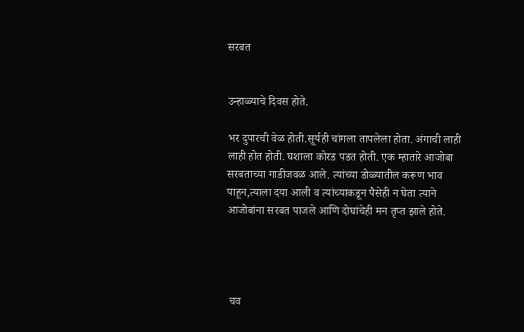सरबत


उन्हाळ्याचे दिवस होते.

भर दुपारची वेळ होती.सूर्यही चांगला तापलेला होता. अंगाची लाही लाही होत होती. घशाला कोरड पडत होती. एक म्हातारे आजोबा सरबताच्या गाडीजवळ आले. त्यांच्या डोळ्यातील करूण भाव पाहून,त्याला दया आली व त्यांच्याकडून पैसेही न घेता त्याने आजोबांना सरबत पाजले आणि दोघांचेही मन तृप्त झाले होते.




 चव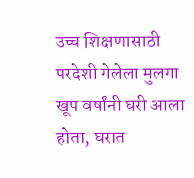उच्च शिक्षणासाठी परदेशी गेलेला मुलगा खूप वर्षांनी घरी आला होता, घरात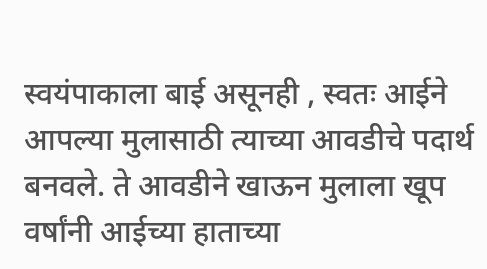स्वयंपाकाला बाई असूनही , स्वतः आईने आपल्या मुलासाठी त्याच्या आवडीचे पदार्थ बनवले. ते आवडीने खाऊन मुलाला खूप वर्षांनी आईच्या हाताच्या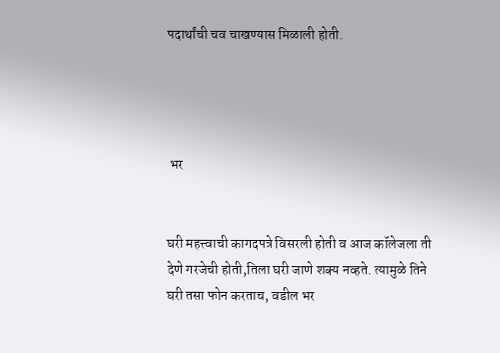पदार्थांची चव चाखण्यास मिळाली होती.




 भर


घरी महत्त्वाची कागदपत्रे विसरली होती व आज कॉलेजला ती देणे गरजेची होती,तिला घरी जाणे शक्य नव्हते. त्यामुळे तिने घरी तसा फोन करताच, वडील भर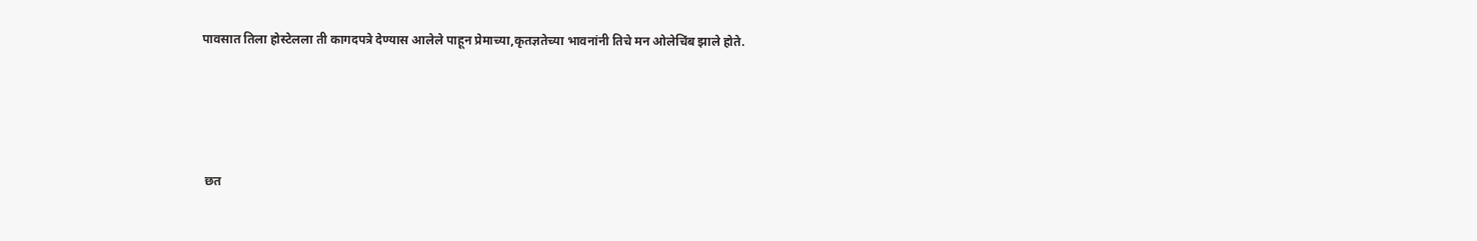पावसात तिला होस्टेलला ती कागदपत्रे देण्यास आलेले पाहून प्रेमाच्या,कृतज्ञतेच्या भावनांनी तिचे मन ओलेचिंब झाले होते.




 छत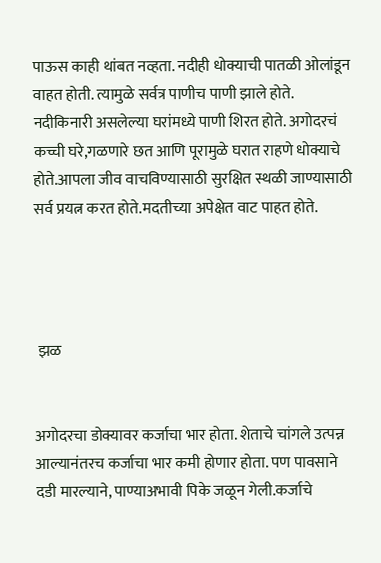पाऊस काही थांबत नव्हता. नदीही धोक्याची पातळी ओलांडून वाहत होती. त्यामुळे सर्वत्र पाणीच पाणी झाले होते. नदीकिनारी असलेल्या घरांमध्ये पाणी शिरत होते. अगोदरचं  कच्ची घरे,गळणारे छत आणि पूरामुळे घरात राहणे धोक्याचे होते.आपला जीव वाचविण्यासाठी सुरक्षित स्थळी जाण्यासाठी सर्व प्रयत्न करत होते.मदतीच्या अपेक्षेत वाट पाहत होते.




 झळ


अगोदरचा डोक्यावर कर्जाचा भार होता. शेताचे चांगले उत्पन्न आल्यानंतरच कर्जाचा भार कमी होणार होता. पण पावसाने दडी मारल्याने, पाण्याअभावी पिके जळून गेली.कर्जाचे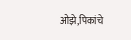ओझे,पिकांचे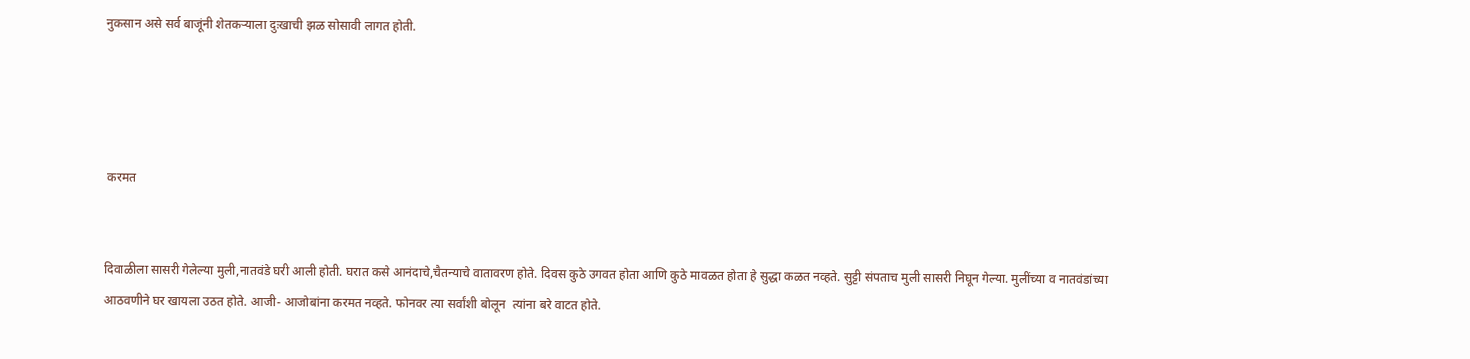नुकसान असे सर्व बाजूंनी शेतकऱ्याला दुःखाची झळ सोसावी लागत होती.




 करमत


दिवाळीला सासरी गेलेल्या मुली,नातवंडे घरी आली होती. घरात कसे आनंदाचे,चैतन्याचे वातावरण होते. दिवस कुठे उगवत होता आणि कुठे मावळत होता हे सुद्धा कळत नव्हते. सुट्टी संपताच मुली सासरी निघून गेल्या. मुलींच्या व नातवंडांच्या आठवणीने घर खायला उठत होते. आजी- आजोबांना करमत नव्हते. फोनवर त्या सर्वांशी बोलून  त्यांना बरे वाटत होते.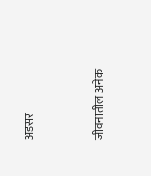अडसर


जीवनातील अनेक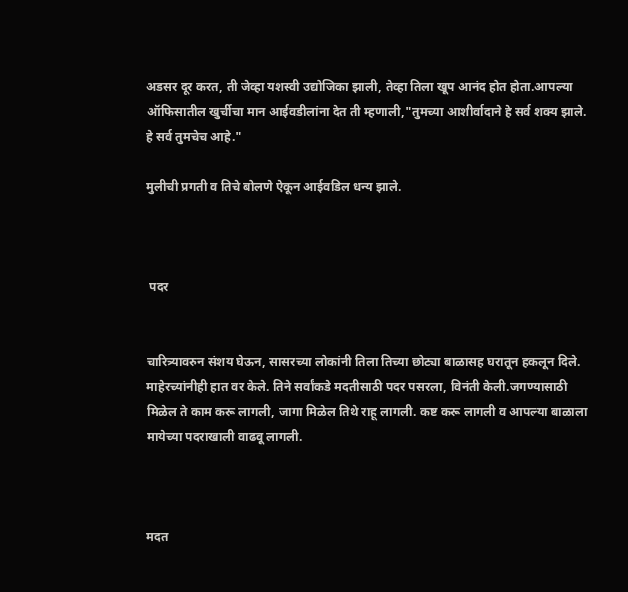अडसर दूर करत, ती जेव्हा यशस्वी उद्योजिका झाली, तेव्हा तिला खूप आनंद होत होता.आपल्या ऑफिसातील खुर्चीचा मान आईवडीलांना देत ती म्हणाली,"तुमच्या आशीर्वादाने हे सर्व शक्य झाले. हे सर्व तुमचेच आहे."

मुलीची प्रगती व तिचे बोलणे ऐकून आईवडिल धन्य झाले.



 पदर


चारित्र्यावरुन संशय घेऊन, सासरच्या लोकांनी तिला तिच्या छोट्या बाळासह घरातून हकलून दिले. माहेरच्यांनीही हात वर केले. तिने सर्वांकडे मदतीसाठी पदर पसरला, विनंती केली.जगण्यासाठी मिळेल ते काम करू लागली, जागा मिळेल तिथे राहू लागली. कष्ट करू लागली व आपल्या बाळाला मायेच्या पदराखाली वाढवू लागली.



मदत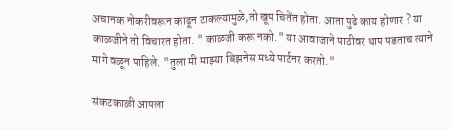अचानक नोकरीवरून काढून टाकल्यामुळे,तो खूप चितेंत होता. आता पुढे काय होणार ? या काळजीने तो विचारत होता. " काळजी करू नको." या आवाजाने पाठीवर थाप पडताच त्याने मागे वळून पाहिले. "तुला मी माझ्या बिझनेस मध्ये पार्टनर करतो."

संकटकाळी आपला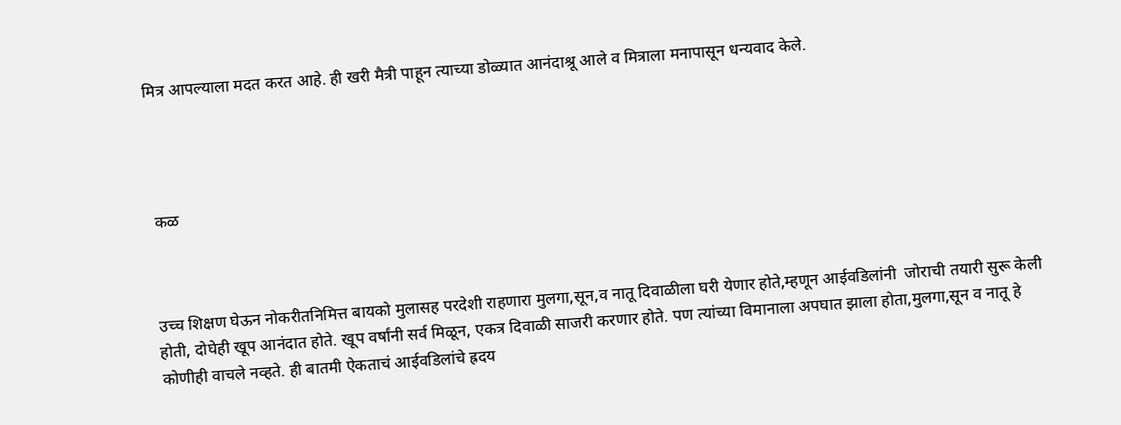मित्र आपल्याला मदत करत आहे. ही खरी मैत्री पाहून त्याच्या डोळ्यात आनंदाश्रू आले व मित्राला मनापासून धन्यवाद केले.




 कळ



उच्च शिक्षण घेऊन नोकरीतनिमित्त बायको मुलासह परदेशी राहणारा मुलगा,सून,व नातू दिवाळीला घरी येणार होते,म्हणून आईवडिलांनी  जोराची तयारी सुरू केली होती, दोघेही खूप आनंदात होते. खूप वर्षांनी सर्व मिळून, एकत्र दिवाळी साजरी करणार होते. पण त्यांच्या विमानाला अपघात झाला होता,मुलगा,सून व नातू हे कोणीही वाचले नव्हते. ही बातमी ऐकताचं आईवडिलांचे ह्रदय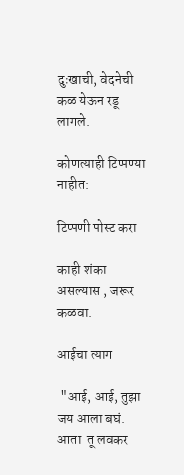दुःखाची, वेदनेची कळ येऊन रडू लागले.

कोणत्याही टिप्पण्‍या नाहीत:

टिप्पणी पोस्ट करा

काही शंका असल्यास , जरूर कळवा.

आईचा त्याग

 "आई, आई, तुझा जय आला बघं. आता  तू लवकर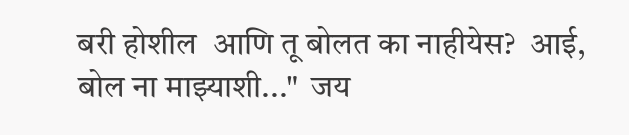बरी होशील  आणि तू बोलत का नाहीयेस?  आई, बोल ना माझ्याशी..."  जय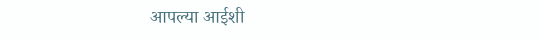आपल्या आईशी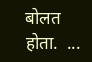बोलत होता.  ...